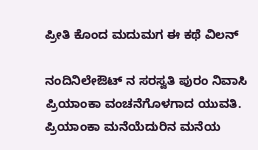ಪ್ರೀತಿ ಕೊಂದ ಮದುಮಗ ಈ ಕಥೆ ವಿಲನ್

ನಂದಿನಿಲೇಔಟ್ ನ ಸರಸ್ವತಿ ಪುರಂ ನಿವಾಸಿ ಪ್ರಿಯಾಂಕಾ ವಂಚನೆಗೊಳಗಾದ ಯುವತಿ. ಪ್ರಿಯಾಂಕಾ ಮನೆಯೆದುರಿನ ಮನೆಯ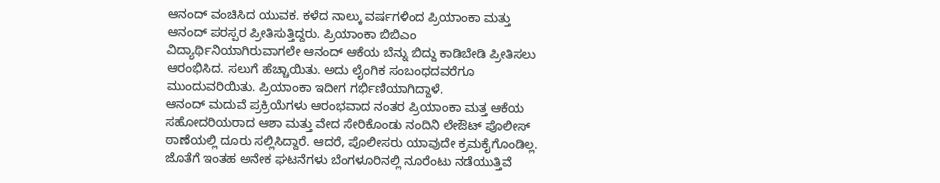ಆನಂದ್ ವಂಚಿಸಿದ ಯುವಕ. ಕಳೆದ ನಾಲ್ಕು ವರ್ಷಗಳಿಂದ ಪ್ರಿಯಾಂಕಾ ಮತ್ತು ಆನಂದ್ ಪರಸ್ಪರ ಪ್ರೀತಿಸುತ್ತಿದ್ದರು. ಪ್ರಿಯಾಂಕಾ ಬಿಬಿಎಂ ವಿದ್ಯಾರ್ಥಿನಿಯಾಗಿರುವಾಗಲೇ ಆನಂದ್ ಆಕೆಯ ಬೆನ್ನು ಬಿದ್ದು ಕಾಡಿಬೇಡಿ ಪ್ರೀತಿಸಲು ಆರಂಭಿಸಿದ. ಸಲುಗೆ ಹೆಚ್ಚಾಯಿತು. ಅದು ಲೈಂಗಿಕ ಸಂಬಂಧದವರೆಗೂ ಮುಂದುವರಿಯಿತು. ಪ್ರಿಯಾಂಕಾ ಇದೀಗ ಗರ್ಭಿಣಿಯಾಗಿದ್ದಾಳೆ.
ಆನಂದ್ ಮದುವೆ ಪ್ರಕ್ರಿಯೆಗಳು ಆರಂಭವಾದ ನಂತರ ಪ್ರಿಯಾಂಕಾ ಮತ್ತ ಆಕೆಯ ಸಹೋದರಿಯರಾದ ಆಶಾ ಮತ್ತು ವೇದ ಸೇರಿಕೊಂಡು ನಂದಿನಿ ಲೇಔಟ್ ಪೊಲೀಸ್ ಠಾಣೆಯಲ್ಲಿ ದೂರು ಸಲ್ಲಿಸಿದ್ದಾರೆ. ಆದರೆ, ಪೊಲೀಸರು ಯಾವುದೇ ಕ್ರಮಕೈಗೊಂಡಿಲ್ಲ. ಜೊತೆಗೆ ಇಂತಹ ಅನೇಕ ಘಟನೆಗಳು ಬೆಂಗಳೂರಿನಲ್ಲಿ ನೂರೆಂಟು ನಡೆಯುತ್ತಿವೆ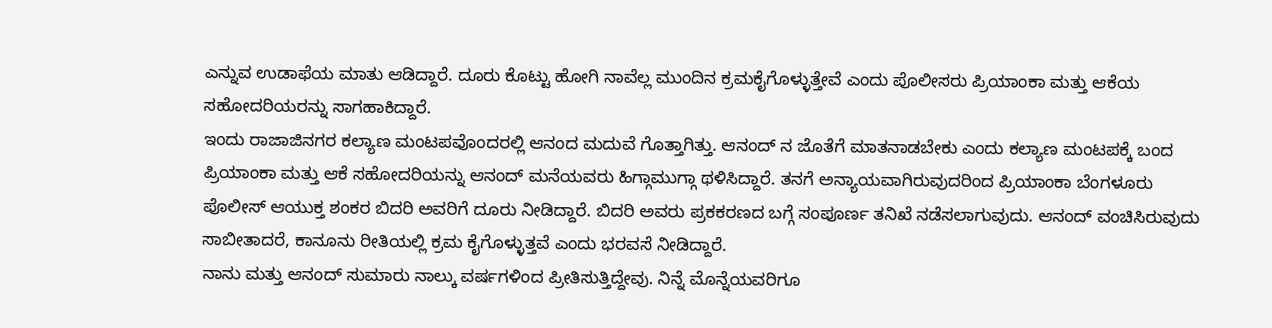ಎನ್ನುವ ಉಡಾಫೆಯ ಮಾತು ಆಡಿದ್ದಾರೆ. ದೂರು ಕೊಟ್ಟು ಹೋಗಿ ನಾವೆಲ್ಲ ಮುಂದಿನ ಕ್ರಮಕೈಗೊಳ್ಳುತ್ತೇವೆ ಎಂದು ಪೊಲೀಸರು ಪ್ರಿಯಾಂಕಾ ಮತ್ತು ಆಕೆಯ ಸಹೋದರಿಯರನ್ನು ಸಾಗಹಾಕಿದ್ದಾರೆ.
ಇಂದು ರಾಜಾಜಿನಗರ ಕಲ್ಯಾಣ ಮಂಟಪವೊಂದರಲ್ಲಿ ಆನಂದ ಮದುವೆ ಗೊತ್ತಾಗಿತ್ತು. ಆನಂದ್ ನ ಜೊತೆಗೆ ಮಾತನಾಡಬೇಕು ಎಂದು ಕಲ್ಯಾಣ ಮಂಟಪಕ್ಕೆ ಬಂದ ಪ್ರಿಯಾಂಕಾ ಮತ್ತು ಆಕೆ ಸಹೋದರಿಯನ್ನು ಆನಂದ್ ಮನೆಯವರು ಹಿಗ್ಗಾಮುಗ್ಗಾ ಥಳಿಸಿದ್ದಾರೆ. ತನಗೆ ಅನ್ಯಾಯವಾಗಿರುವುದರಿಂದ ಪ್ರಿಯಾಂಕಾ ಬೆಂಗಳೂರು ಪೊಲೀಸ್ ಆಯುಕ್ತ ಶಂಕರ ಬಿದರಿ ಅವರಿಗೆ ದೂರು ನೀಡಿದ್ದಾರೆ. ಬಿದರಿ ಅವರು ಪ್ರಕಕರಣದ ಬಗ್ಗೆ ಸಂಪೂರ್ಣ ತನಿಖೆ ನಡೆಸಲಾಗುವುದು. ಆನಂದ್ ವಂಚಿಸಿರುವುದು ಸಾಬೀತಾದರೆ, ಕಾನೂನು ರೀತಿಯಲ್ಲಿ ಕ್ರಮ ಕೈಗೊಳ್ಳುತ್ತವೆ ಎಂದು ಭರವಸೆ ನೀಡಿದ್ದಾರೆ.
ನಾನು ಮತ್ತು ಆನಂದ್ ಸುಮಾರು ನಾಲ್ಕು ವರ್ಷಗಳಿಂದ ಪ್ರೀತಿಸುತ್ತಿದ್ದೇವು. ನಿನ್ನೆ ಮೊನ್ನೆಯವರಿಗೂ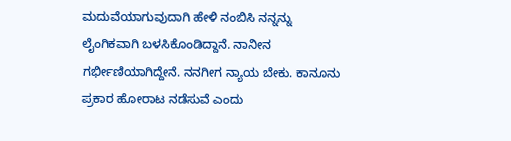ಮದುವೆಯಾಗುವುದಾಗಿ ಹೇಳಿ ನಂಬಿಸಿ ನನ್ನನ್ನು ಲೈಂಗಿಕವಾಗಿ ಬಳಸಿಕೊಂಡಿದ್ದಾನೆ. ನಾನೀನ ಗರ್ಭೀಣಿಯಾಗಿದ್ದೇನೆ. ನನಗೀಗ ನ್ಯಾಯ ಬೇಕು. ಕಾನೂನು ಪ್ರಕಾರ ಹೋರಾಟ ನಡೆಸುವೆ ಎಂದು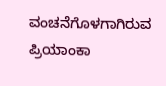ವಂಚನೆಗೊಳಗಾಗಿರುವ ಪ್ರಿಯಾಂಕಾ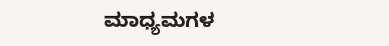ಮಾಧ್ಯಮಗಳ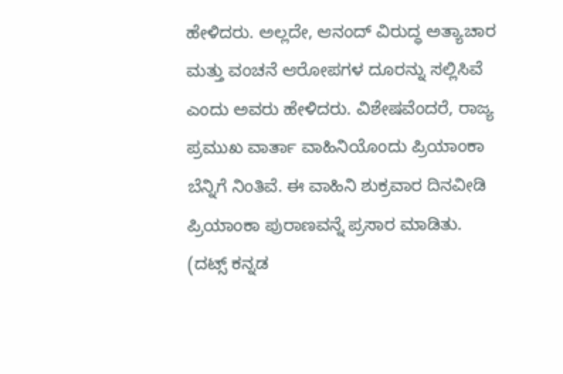ಹೇಳಿದರು. ಅಲ್ಲದೇ, ಆನಂದ್ ವಿರುದ್ಧ ಅತ್ಯಾಚಾರ ಮತ್ತು ವಂಚನೆ ಆರೋಪಗಳ ದೂರನ್ನು ಸಲ್ಲಿಸಿವೆ ಎಂದು ಅವರು ಹೇಳಿದರು. ವಿಶೇಷವೆಂದರೆ, ರಾಜ್ಯ ಪ್ರಮುಖ ವಾರ್ತಾ ವಾಹಿನಿಯೊಂದು ಪ್ರಿಯಾಂಕಾ ಬೆನ್ನಿಗೆ ನಿಂತಿವೆ. ಈ ವಾಹಿನಿ ಶುಕ್ರವಾರ ದಿನವೀಡಿ ಪ್ರಿಯಾಂಕಾ ಪುರಾಣವನ್ನೆ ಪ್ರಸಾರ ಮಾಡಿತು.
(ದಟ್ಸ್ ಕನ್ನಡ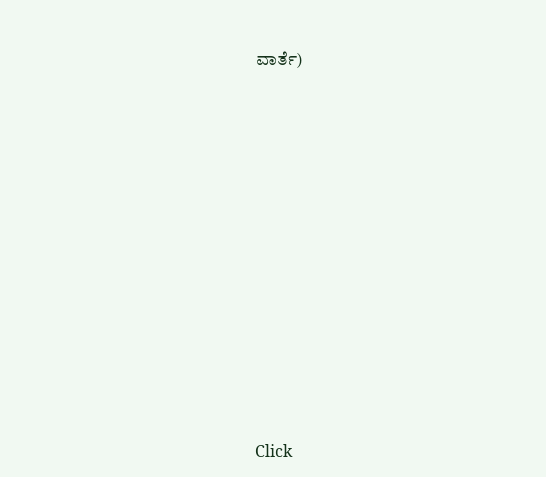ವಾರ್ತೆ)












Click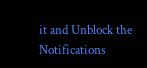it and Unblock the Notifications